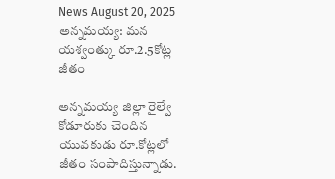News August 20, 2025
అన్నమయ్య: మన యశ్వంత్కు రూ.2.5కోట్ల జీతం

అన్నమయ్య జిల్లా రైల్వే కోడూరుకు చెందిన యువకుడు రూ.కోట్లలో జీతం సంపాదిస్తున్నాడు.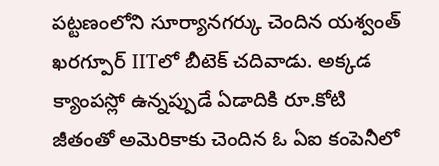పట్టణంలోని సూర్యానగర్కు చెందిన యశ్వంత్ ఖరగ్పూర్ IITలో బీటెక్ చదివాడు. అక్కడ క్యాంపస్లో ఉన్నప్పుడే ఏడాదికి రూ.కోటి జీతంతో అమెరికాకు చెందిన ఓ ఏఐ కంపెనీలో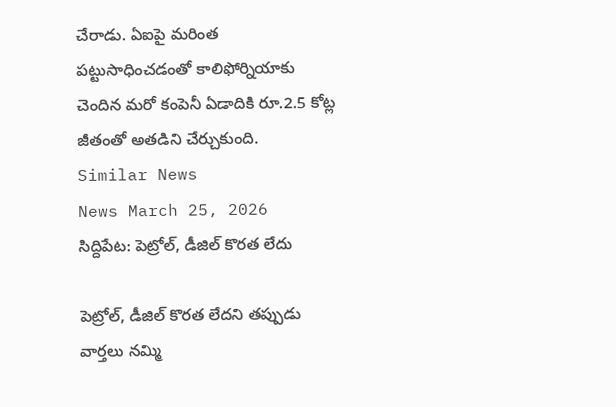చేరాడు. ఏఐపై మరింత పట్టుసాధించడంతో కాలిఫోర్నియాకు చెందిన మరో కంపెనీ ఏడాదికి రూ.2.5 కోట్ల జీతంతో అతడిని చేర్చుకుంది.
Similar News
News March 25, 2026
సిద్దిపేట: పెట్రోల్, డీజిల్ కొరత లేదు

పెట్రోల్, డీజిల్ కొరత లేదని తప్పుడు వార్తలు నమ్మి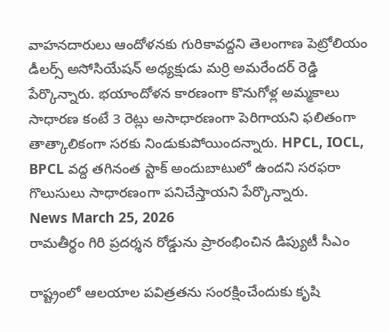వాహనదారులు ఆందోళనకు గురికావద్దని తెలంగాణ పెట్రోలియం డీలర్స్ అసోసియేషన్ అధ్యక్షుడు మర్రి అమరేందర్ రెడ్డి పేర్కొన్నారు. భయాందోళన కారణంగా కొనుగోళ్ల అమ్మకాలు సాధారణ కంటే 3 రెట్లు అసాధారణంగా పెరిగాయని ఫలితంగా తాత్కాలికంగా సరకు నిండుకుపోయిందన్నారు. HPCL, IOCL, BPCL వద్ద తగినంత స్టాక్ అందుబాటులో ఉందని సరఫరా గొలుసులు సాధారణంగా పనిచేస్తాయని పేర్కొన్నారు.
News March 25, 2026
రామతీర్థం గిరి ప్రదర్శన రోడ్డును ప్రారంభించిన డిప్యుటీ సీఎం

రాష్ట్రంలో ఆలయాల పవిత్రతను సంరక్షించేందుకు కృషి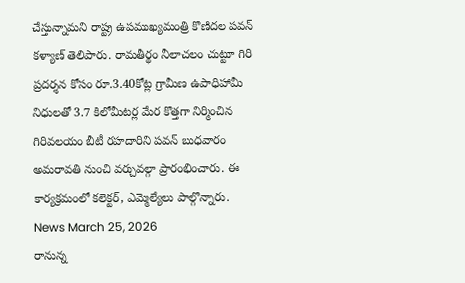చేస్తున్నామని రాష్ట్ర ఉపముఖ్యమంత్రి కొణిదల పవన్ కళ్యాణ్ తెలిపారు. రామతీర్థం నీలాచలం చుట్టూ గిరి ప్రదర్శన కోసం రూ.3.40కోట్ల గ్రామీణ ఉపాధిహామీ నిధులతో 3.7 కిలోమీటర్ల మేర కొత్తగా నిర్మించిన గిరివలయం బీటీ రహదారిని పవన్ బుధవారం అమరావతి నుంచి వర్చువల్గా ప్రారంభించారు. ఈ కార్యక్రమంలో కలెక్టర్, ఎమ్మెల్యేలు పాల్గొన్నారు.
News March 25, 2026
రానున్న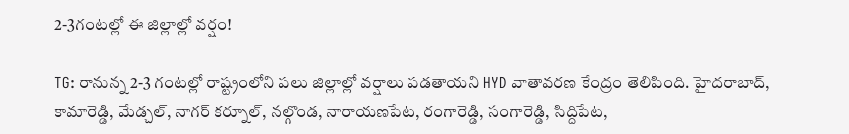2-3గంటల్లో ఈ జిల్లాల్లో వర్షం!

TG: రానున్న 2-3 గంటల్లో రాష్ట్రంలోని పలు జిల్లాల్లో వర్షాలు పడతాయని HYD వాతావరణ కేంద్రం తెలిపింది. హైదరాబాద్, కామారెడ్డి, మేడ్చల్, నాగర్ కర్నూల్, నల్గొండ, నారాయణపేట, రంగారెడ్డి, సంగారెడ్డి, సిద్దిపేట,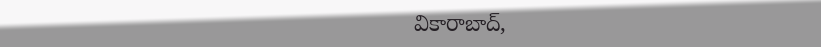వికారాబాద్,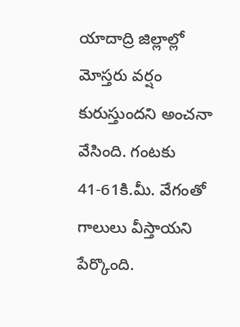యాదాద్రి జిల్లాల్లో మోస్తరు వర్షం కురుస్తుందని అంచనా వేసింది. గంటకు 41-61కి.మీ. వేగంతో గాలులు వీస్తాయని పేర్కొంది.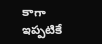కాగా ఇప్పటికే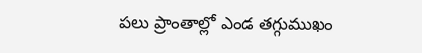పలు ప్రాంతాల్లో ఎండ తగ్గుముఖం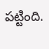పట్టింది.